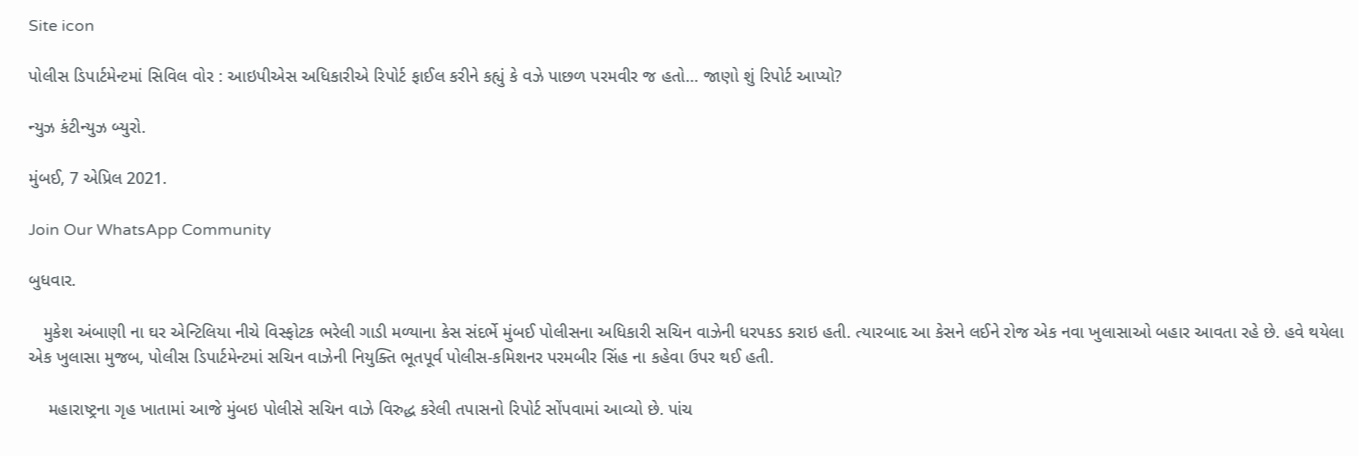Site icon

પોલીસ ડિપાર્ટમેન્ટમાં સિવિલ વોર : આઇપીએસ અધિકારીએ રિપોર્ટ ફાઈલ કરીને કહ્યું કે વઝે પાછળ પરમવીર જ હતો… જાણો શું રિપોર્ટ આપ્યો?

ન્યુઝ કંટીન્યુઝ બ્યુરો.

મુંબઈ, 7 એપ્રિલ 2021.

Join Our WhatsApp Community

બુધવાર.

   મુકેશ અંબાણી ના ઘર એન્ટિલિયા નીચે વિસ્ફોટક ભરેલી ગાડી મળ્યાના કેસ સંદર્ભે મુંબઈ પોલીસના અધિકારી સચિન વાઝેની ધરપકડ કરાઇ હતી. ત્યારબાદ આ કેસને લઈને રોજ એક નવા ખુલાસાઓ બહાર આવતા રહે છે. હવે થયેલા એક ખુલાસા મુજબ, પોલીસ ડિપાર્ટમેન્ટમાં સચિન વાઝેની નિયુક્તિ ભૂતપૂર્વ પોલીસ-કમિશનર પરમબીર સિંહ ના કહેવા ઉપર થઈ હતી.

    મહારાષ્ટ્રના ગૃહ ખાતામાં આજે મુંબઇ પોલીસે સચિન વાઝે વિરુદ્ધ કરેલી તપાસનો રિપોર્ટ સોંપવામાં આવ્યો છે. પાંચ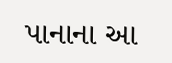પાનાના આ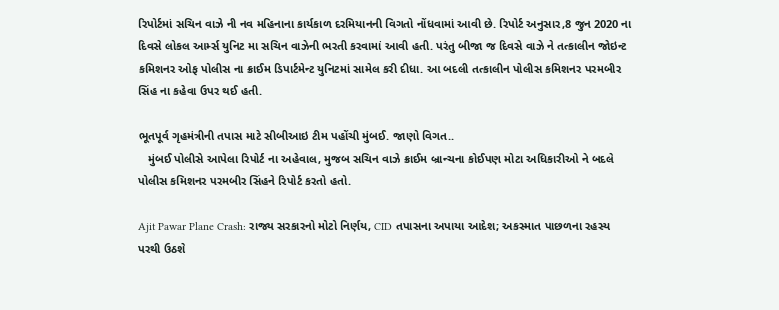રિપોર્ટમાં સચિન વાઝે ની નવ મહિનાના કાર્યકાળ દરમિયાનની વિગતો નોંધવામાં આવી છે. રિપોર્ટ અનુસાર,8 જુન 2020 ના દિવસે લોકલ આર્મ્સ યુનિટ મા સચિન વાઝેની ભરતી કરવામાં આવી હતી. પરંતુ બીજા જ દિવસે વાઝે ને તત્કાલીન જોઇન્ટ કમિશનર ઓફ પોલીસ ના ક્રાઈમ ડિપાર્ટમેન્ટ યુનિટમાં સામેલ કરી દીધા. આ બદલી તત્કાલીન પોલીસ કમિશનર પરમબીર સિંહ ના કહેવા ઉપર થઈ હતી.

ભૂતપૂર્વ ગૃહમંત્રીની તપાસ માટે સીબીઆઇ ટીમ પહોંચી મુંબઈ. જાણો વિગત..
   મુંબઈ પોલીસે આપેલા રિપોર્ટ ના અહેવાલ, મુજબ સચિન વાઝે ક્રાઈમ બ્રાન્ચના કોઈપણ મોટા અધિકારીઓ ને બદલે પોલીસ કમિશનર પરમબીર સિંહને રિપોર્ટ કરતો હતો.

Ajit Pawar Plane Crash: રાજ્ય સરકારનો મોટો નિર્ણય, CID તપાસના અપાયા આદેશ; અકસ્માત પાછળના રહસ્ય પરથી ઉઠશે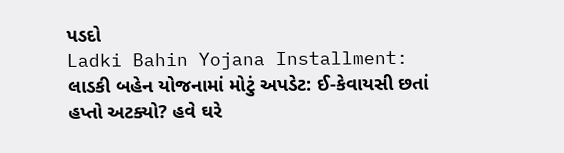પડદો
Ladki Bahin Yojana Installment: લાડકી બહેન યોજનામાં મોટું અપડેટ: ઈ-કેવાયસી છતાં હપ્તો અટક્યો? હવે ઘરે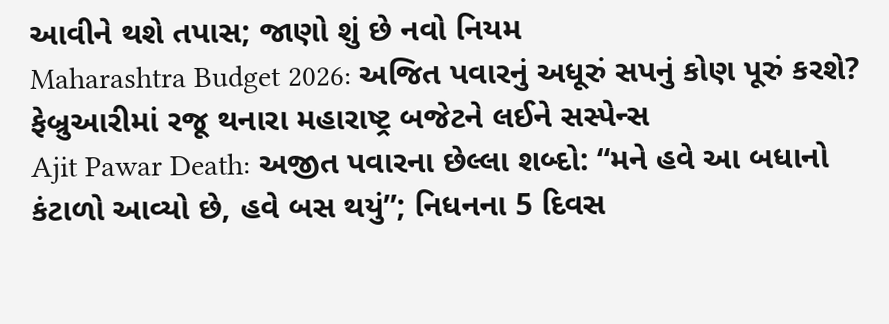આવીને થશે તપાસ; જાણો શું છે નવો નિયમ
Maharashtra Budget 2026: અજિત પવારનું અધૂરું સપનું કોણ પૂરું કરશે? ફેબ્રુઆરીમાં રજૂ થનારા મહારાષ્ટ્ર બજેટને લઈને સસ્પેન્સ
Ajit Pawar Death: અજીત પવારના છેલ્લા શબ્દો: “મને હવે આ બધાનો કંટાળો આવ્યો છે, હવે બસ થયું”; નિધનના 5 દિવસ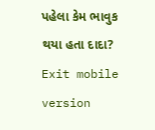પહેલા કેમ ભાવુક થયા હતા દાદા?
Exit mobile version